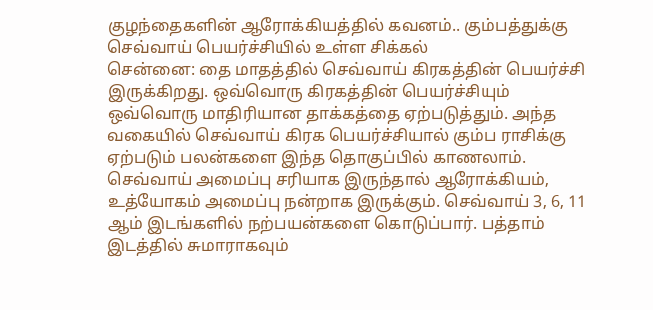குழந்தைகளின் ஆரோக்கியத்தில் கவனம்.. கும்பத்துக்கு செவ்வாய் பெயர்ச்சியில் உள்ள சிக்கல்
சென்னை: தை மாதத்தில் செவ்வாய் கிரகத்தின் பெயர்ச்சி இருக்கிறது. ஒவ்வொரு கிரகத்தின் பெயர்ச்சியும் ஒவ்வொரு மாதிரியான தாக்கத்தை ஏற்படுத்தும். அந்த வகையில் செவ்வாய் கிரக பெயர்ச்சியால் கும்ப ராசிக்கு ஏற்படும் பலன்களை இந்த தொகுப்பில் காணலாம்.
செவ்வாய் அமைப்பு சரியாக இருந்தால் ஆரோக்கியம், உத்யோகம் அமைப்பு நன்றாக இருக்கும். செவ்வாய் 3, 6, 11 ஆம் இடங்களில் நற்பயன்களை கொடுப்பார். பத்தாம் இடத்தில் சுமாராகவும்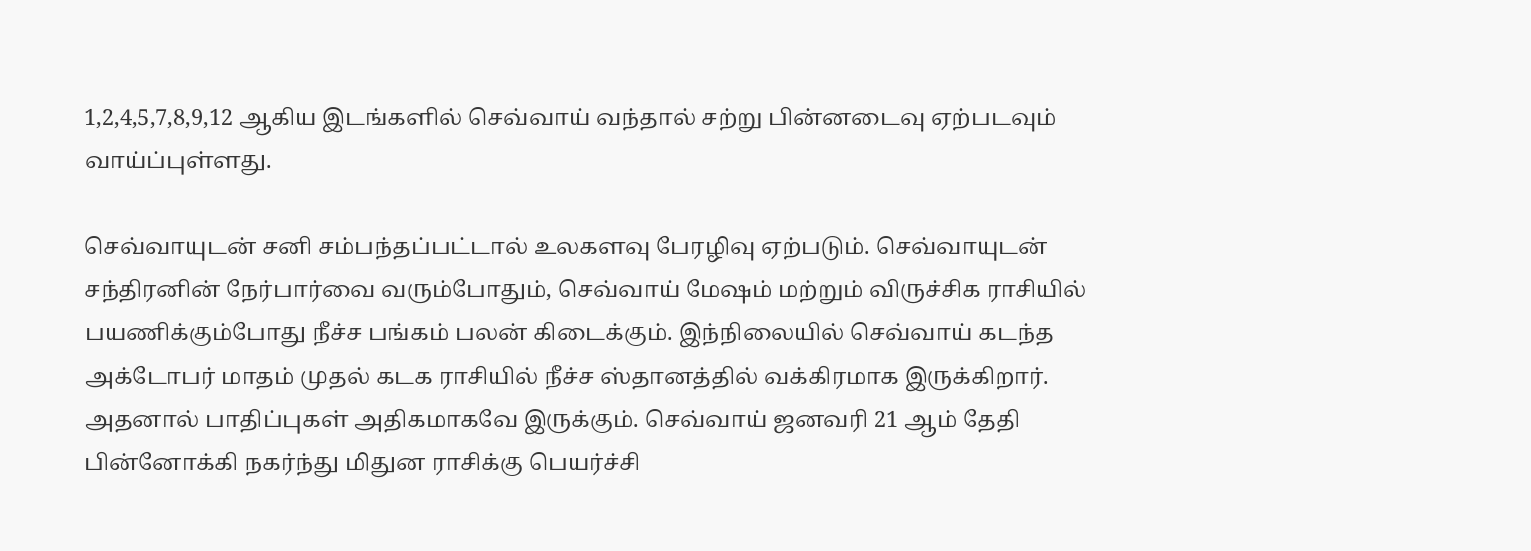1,2,4,5,7,8,9,12 ஆகிய இடங்களில் செவ்வாய் வந்தால் சற்று பின்னடைவு ஏற்படவும் வாய்ப்புள்ளது.

செவ்வாயுடன் சனி சம்பந்தப்பட்டால் உலகளவு பேரழிவு ஏற்படும். செவ்வாயுடன் சந்திரனின் நேர்பார்வை வரும்போதும், செவ்வாய் மேஷம் மற்றும் விருச்சிக ராசியில் பயணிக்கும்போது நீச்ச பங்கம் பலன் கிடைக்கும். இந்நிலையில் செவ்வாய் கடந்த அக்டோபர் மாதம் முதல் கடக ராசியில் நீச்ச ஸ்தானத்தில் வக்கிரமாக இருக்கிறார்.
அதனால் பாதிப்புகள் அதிகமாகவே இருக்கும். செவ்வாய் ஜனவரி 21 ஆம் தேதி பின்னோக்கி நகர்ந்து மிதுன ராசிக்கு பெயர்ச்சி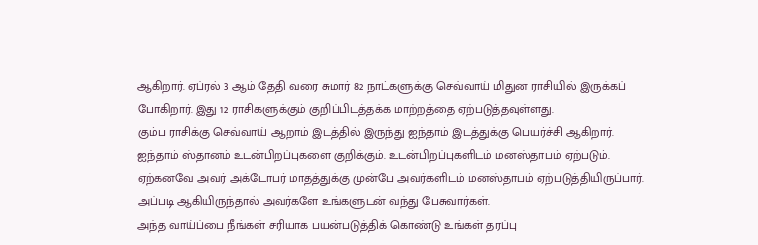ஆகிறார். ஏப்ரல் 3 ஆம் தேதி வரை சுமார் 82 நாட்களுக்கு செவ்வாய் மிதுன ராசியில் இருக்கப் போகிறார். இது 12 ராசிகளுக்கும் குறிப்பிடத்தக்க மாற்றத்தை ஏற்படுத்தவுள்ளது.
கும்ப ராசிக்கு செவ்வாய் ஆறாம் இடத்தில் இருந்து ஐந்தாம் இடத்துக்கு பெயர்ச்சி ஆகிறார். ஐந்தாம் ஸ்தானம் உடன்பிறப்புகளை குறிக்கும். உடன்பிறப்புகளிடம் மனஸ்தாபம் ஏற்படும். ஏற்கனவே அவர் அக்டோபர் மாதத்துக்கு முன்பே அவர்களிடம் மனஸ்தாபம் ஏற்படுத்தியிருப்பார். அப்படி ஆகியிருந்தால் அவர்களே உங்களுடன் வந்து பேசுவார்கள்.
அந்த வாய்ப்பை நீங்கள் சரியாக பயன்படுத்திக் கொண்டு உங்கள் தரப்பு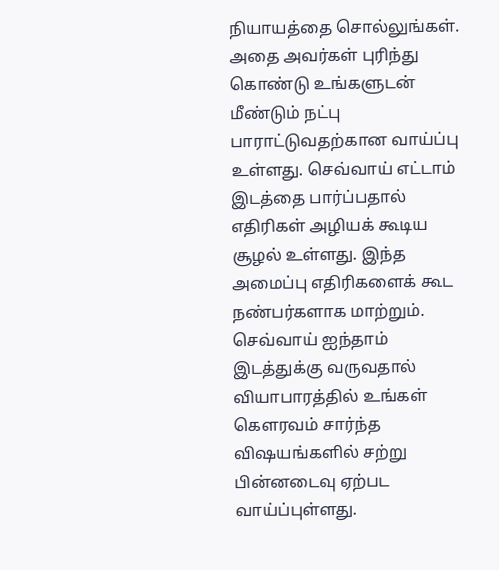நியாயத்தை சொல்லுங்கள். அதை அவர்கள் புரிந்து கொண்டு உங்களுடன் மீண்டும் நட்பு பாராட்டுவதற்கான வாய்ப்பு உள்ளது. செவ்வாய் எட்டாம் இடத்தை பார்ப்பதால் எதிரிகள் அழியக் கூடிய சூழல் உள்ளது. இந்த அமைப்பு எதிரிகளைக் கூட நண்பர்களாக மாற்றும்.
செவ்வாய் ஐந்தாம் இடத்துக்கு வருவதால் வியாபாரத்தில் உங்கள் கௌரவம் சார்ந்த விஷயங்களில் சற்று பின்னடைவு ஏற்பட வாய்ப்புள்ளது.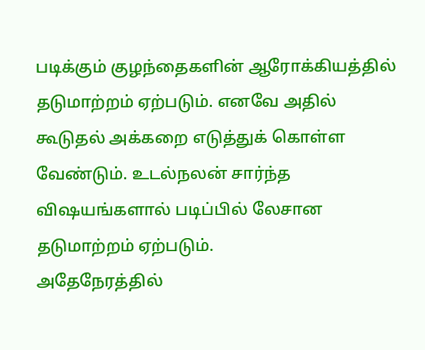படிக்கும் குழந்தைகளின் ஆரோக்கியத்தில் தடுமாற்றம் ஏற்படும். எனவே அதில் கூடுதல் அக்கறை எடுத்துக் கொள்ள வேண்டும். உடல்நலன் சார்ந்த விஷயங்களால் படிப்பில் லேசான தடுமாற்றம் ஏற்படும்.
அதேநேரத்தில்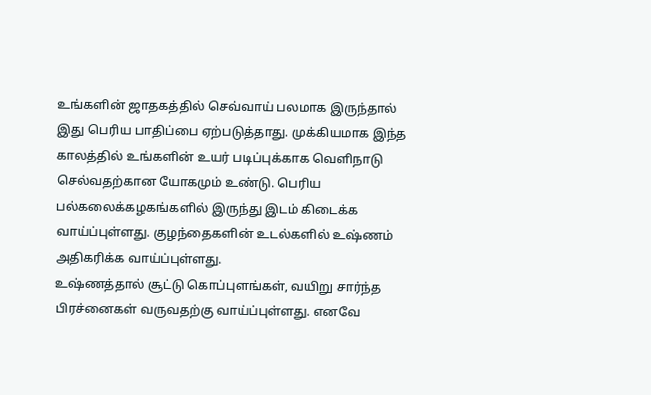உங்களின் ஜாதகத்தில் செவ்வாய் பலமாக இருந்தால் இது பெரிய பாதிப்பை ஏற்படுத்தாது. முக்கியமாக இந்த காலத்தில் உங்களின் உயர் படிப்புக்காக வெளிநாடு செல்வதற்கான யோகமும் உண்டு. பெரிய பல்கலைக்கழகங்களில் இருந்து இடம் கிடைக்க வாய்ப்புள்ளது. குழந்தைகளின் உடல்களில் உஷ்ணம் அதிகரிக்க வாய்ப்புள்ளது.
உஷ்ணத்தால் சூட்டு கொப்புளங்கள், வயிறு சார்ந்த பிரச்னைகள் வருவதற்கு வாய்ப்புள்ளது. எனவே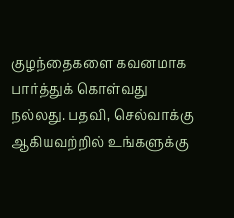குழந்தைகளை கவனமாக பார்த்துக் கொள்வது நல்லது. பதவி, செல்வாக்கு ஆகியவற்றில் உங்களுக்கு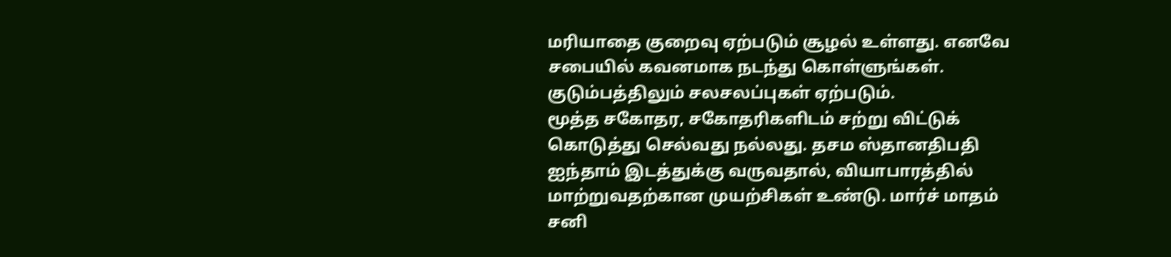மரியாதை குறைவு ஏற்படும் சூழல் உள்ளது. எனவே சபையில் கவனமாக நடந்து கொள்ளுங்கள். குடும்பத்திலும் சலசலப்புகள் ஏற்படும்.
மூத்த சகோதர, சகோதரிகளிடம் சற்று விட்டுக் கொடுத்து செல்வது நல்லது. தசம ஸ்தானதிபதி ஐந்தாம் இடத்துக்கு வருவதால், வியாபாரத்தில் மாற்றுவதற்கான முயற்சிகள் உண்டு. மார்ச் மாதம் சனி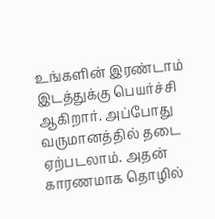உங்களின் இரண்டாம் இடத்துக்கு பெயர்ச்சி ஆகிறார். அப்போது வருமானத்தில் தடை ஏற்படலாம். அதன் காரணமாக தொழில்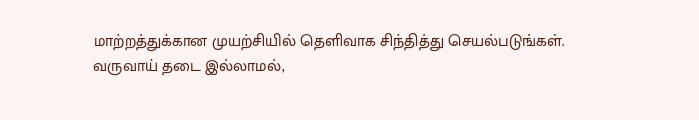மாற்றத்துக்கான முயற்சியில் தெளிவாக சிந்தித்து செயல்படுங்கள்.
வருவாய் தடை இல்லாமல்,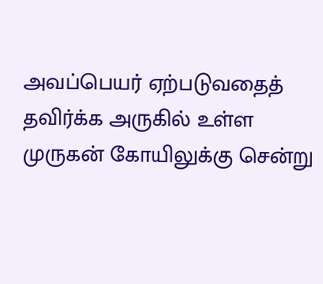அவப்பெயர் ஏற்படுவதைத் தவிர்க்க அருகில் உள்ள முருகன் கோயிலுக்கு சென்று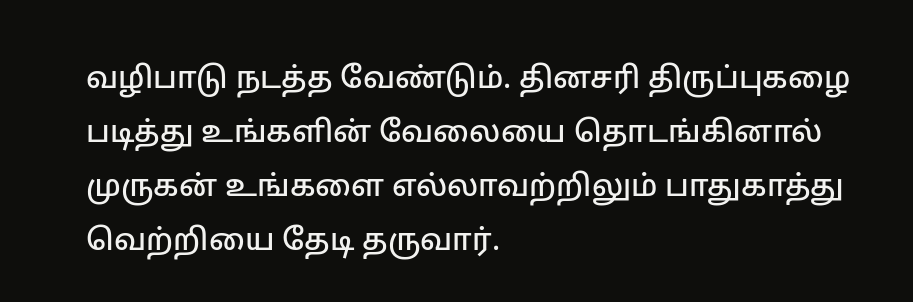வழிபாடு நடத்த வேண்டும். தினசரி திருப்புகழை படித்து உங்களின் வேலையை தொடங்கினால் முருகன் உங்களை எல்லாவற்றிலும் பாதுகாத்து வெற்றியை தேடி தருவார்.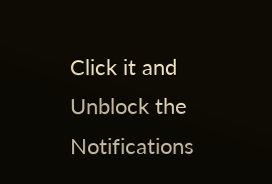Click it and Unblock the Notifications